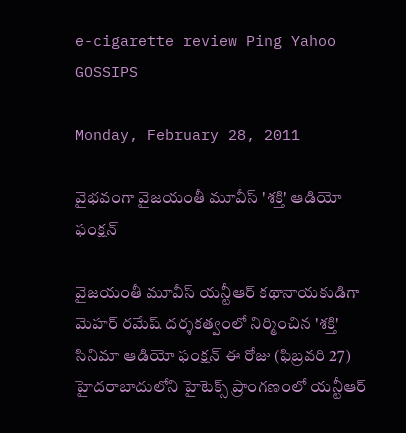e-cigarette review Ping Yahoo GOSSIPS

Monday, February 28, 2011

వైభవంగా వైజయంతీ మూవీస్ 'శక్తి' ఆడియో ఫంక్షన్

వైజయంతీ మూవీస్ యన్టీఆర్ కథానాయకుడిగా మెహర్ రమేష్ దర్శకత్వంలో నిర్మించిన 'శక్తి' సినిమా ఆడియో ఫంక్షన్ ఈ రోజు (ఫిబ్రవరి 27) హైదరాబాదులోని హైటెక్స్ ప్రాంగణంలో యన్టీఆర్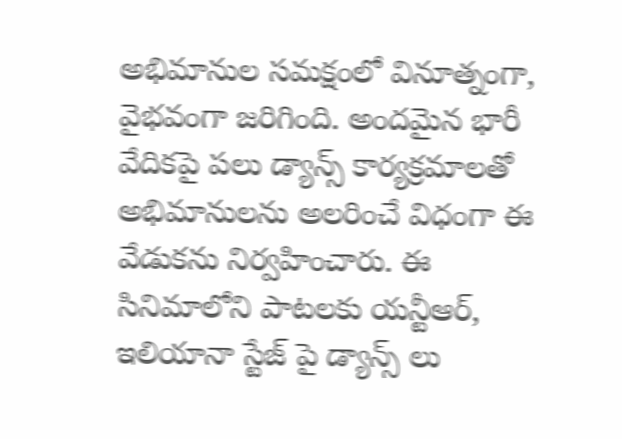అభిమానుల సమక్షంలో వినూత్నంగా, వైభవంగా జరిగింది. అందమైన భారీ వేదికపై పలు డ్యాన్స్ కార్యక్రమాలతో అభిమానులను అలరించే విధంగా ఈ వేడుకను నిర్వహించారు. ఈ సినిమాలోని పాటలకు యన్టీఆర్, ఇలియానా స్టేజ్ పై డ్యాన్స్ లు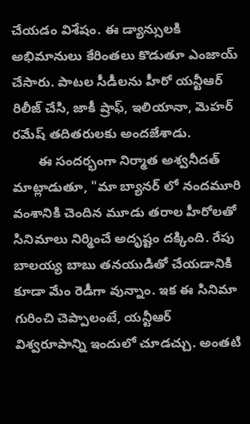చేయడం విశేషం. ఈ డ్యాన్సులకి అభిమానులు కేరింతలు కొడుతూ ఎంజాయ్ చేసారు. పాటల సీడీలను హీరో యన్టీఆర్ రిలీజ్ చేసి, జాకీ ష్రాఫ్, ఇలియానా, మెహర్ రమేష్ తదితరులకు అందజేశాడు.
       ఈ సందర్భంగా నిర్మాత అశ్వనీదత్ మాట్లాడుతూ, "మా బ్యానర్ లో నందమూరి వంశానికి చెందిన మూడు తరాల హీరోలతో సినిమాలు నిర్మించే అదృష్టం దక్కింది. రేపు బాలయ్య బాబు తనయుడితో చేయడానికి కూడా మేం రెడీగా వున్నాం. ఇక ఈ సినిమా గురించి చెప్పాలంటే, యన్టీఆర్ విశ్వరూపాన్ని ఇందులో చూడచ్చు. అంతటి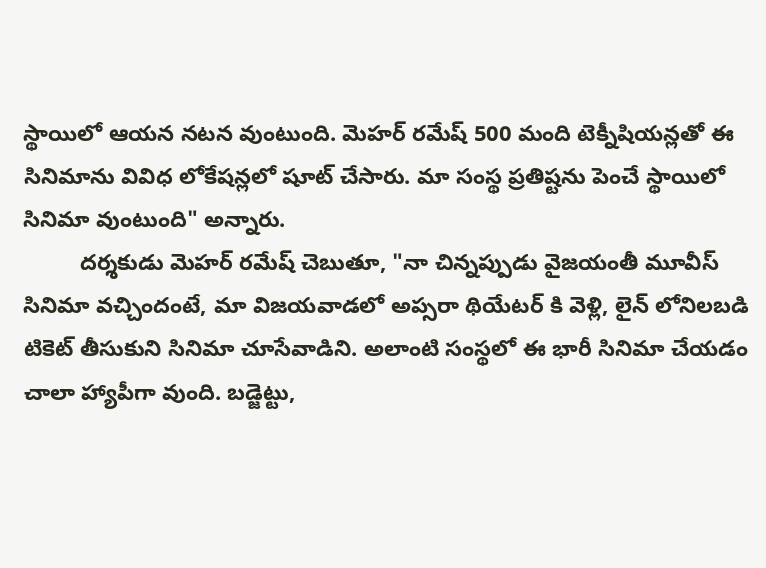స్థాయిలో ఆయన నటన వుంటుంది. మెహర్ రమేష్ 500 మంది టెక్నీషియన్లతో ఈ సినిమాను వివిధ లోకేషన్లలో షూట్ చేసారు. మా సంస్థ ప్రతిష్టను పెంచే స్థాయిలో సినిమా వుంటుంది" అన్నారు.
         దర్శకుడు మెహర్ రమేష్ చెబుతూ, "నా చిన్నప్పుడు వైజయంతీ మూవీస్ సినిమా వచ్చిందంటే, మా విజయవాడలో అప్సరా థియేటర్ కి వెళ్లి, లైన్ లోనిలబడి టికెట్ తీసుకుని సినిమా చూసేవాడిని. అలాంటి సంస్థలో ఈ భారీ సినిమా చేయడం చాలా హ్యాపీగా వుంది. బడ్జెట్టు,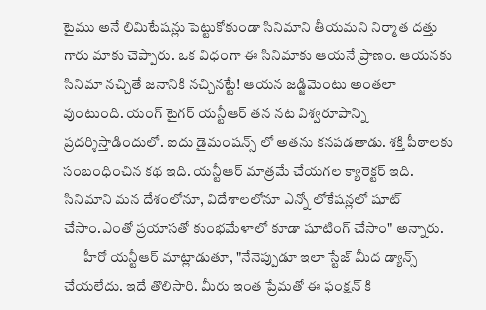టైము అనే లిమిటేషన్లు పెట్టుకోకుండా సినిమాని తీయమని నిర్మాత దత్తు గారు మాకు చెప్పారు. ఒక విధంగా ఈ సినిమాకు ఆయనే ప్రాణం. ఆయనకు సినిమా నచ్చితే జనానికి నచ్చినట్టే! ఆయన జడ్జిమెంటు అంతలా వుంటుంది. యంగ్ టైగర్ యన్టీఆర్ తన నట విశ్వరూపాన్ని ప్రదర్శిస్తాడిందులో. ఐదు డైమంషన్స్ లో అతను కనపడతాడు. శక్తి పీఠాలకు సంబంధించిన కథ ఇది. యన్టీఆర్ మాత్రమే చేయగల క్యారెక్టర్ ఇది. సినిమాని మన దేశంలోనూ, విదేశాలలోనూ ఎన్నో లోకేషన్లలో షూట్ చేసాం.ఎంతో ప్రయాసతో కుంభమేళాలో కూడా షూటింగ్ చేసాం" అన్నారు.
       హీరో యన్టీఆర్ మాట్లాడుతూ, "నేనెప్పుడూ ఇలా స్టేజ్ మీద డ్యాన్స్ చేయలేదు. ఇదే తొలిసారి. మీరు ఇంత ప్రేమతో ఈ ఫంక్షన్ కి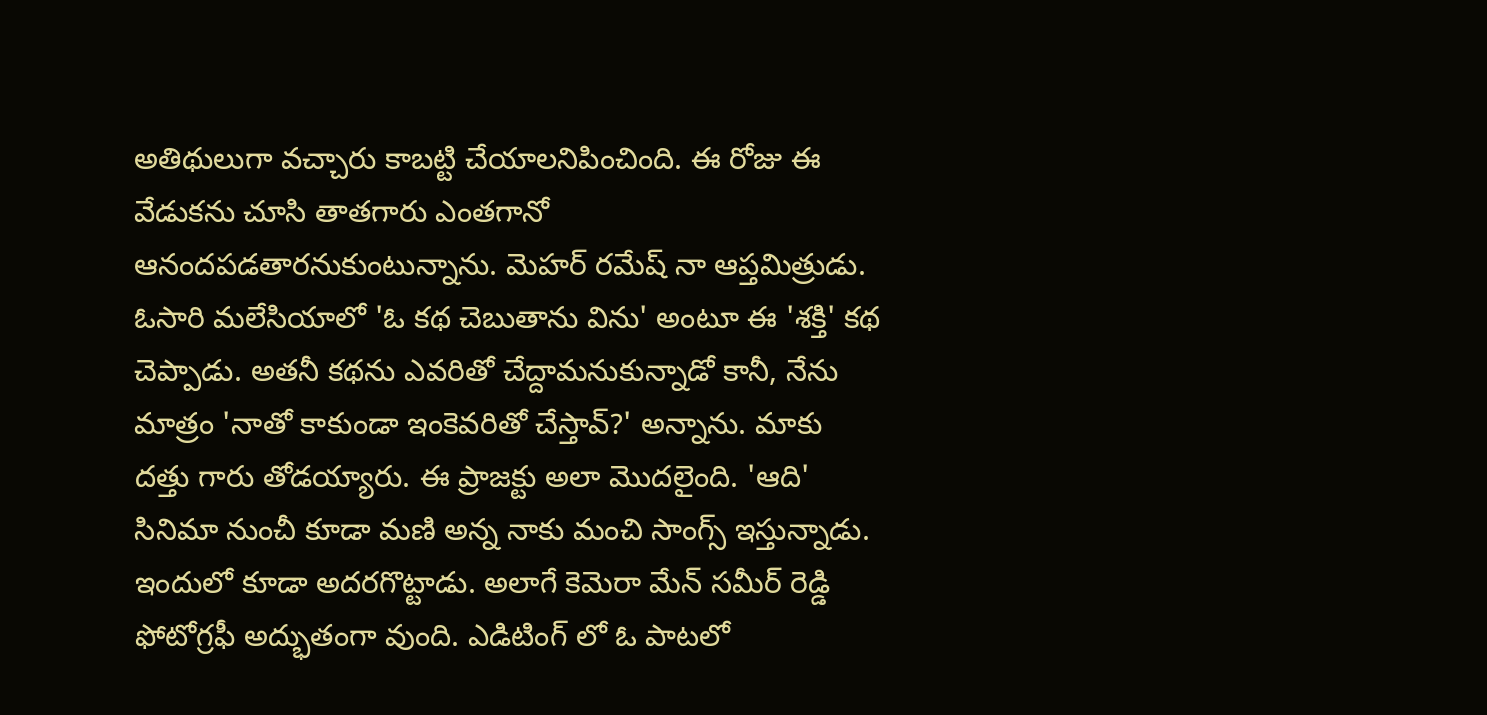అతిథులుగా వచ్చారు కాబట్టి చేయాలనిపించింది. ఈ రోజు ఈ వేడుకను చూసి తాతగారు ఎంతగానో ఆనందపడతారనుకుంటున్నాను. మెహర్ రమేష్ నా ఆప్తమిత్రుడు. ఓసారి మలేసియాలో 'ఓ కథ చెబుతాను విను' అంటూ ఈ 'శక్తి' కథ చెప్పాడు. అతనీ కథను ఎవరితో చేద్దామనుకున్నాడో కానీ, నేను మాత్రం 'నాతో కాకుండా ఇంకెవరితో చేస్తావ్?' అన్నాను. మాకు దత్తు గారు తోడయ్యారు. ఈ ప్రాజక్టు అలా మొదలైంది. 'ఆది' సినిమా నుంచీ కూడా మణి అన్న నాకు మంచి సాంగ్స్ ఇస్తున్నాడు. ఇందులో కూడా అదరగొట్టాడు. అలాగే కెమెరా మేన్ సమీర్ రెడ్డి ఫోటోగ్రఫీ అద్భుతంగా వుంది. ఎడిటింగ్ లో ఓ పాటలో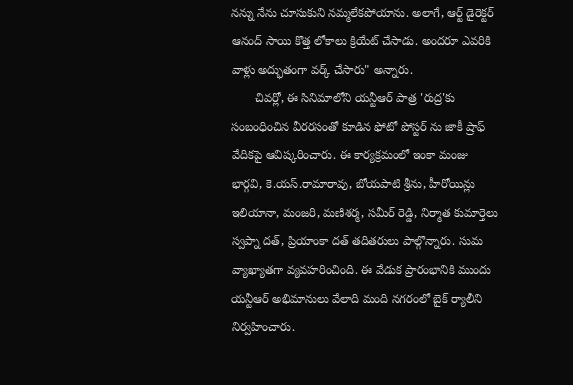నన్ను నేను చూసుకుని నమ్మలేకపోయాను. అలాగే, ఆర్ట్ డైరెక్టర్ ఆనంద్ సాయి కొత్త లోకాలు క్రియేట్ చేసాడు. అందరూ ఎవరికి వాళ్లు అద్భుతంగా వర్క్ చేసారు" అన్నారు.
       చివర్లో, ఈ సినిమాలోని యన్టీఆర్ పాత్ర 'రుద్ర'కు సంబంధించిన వీరరసంతో కూడిన ఫోటో పోస్టర్ ను జాకీ ష్రాఫ్ వేదికపై ఆవిష్కరించారు. ఈ కార్యక్రమంలో ఇంకా మంజు భార్గవి, కె.యస్.రామారావు, బోయపాటి శ్రీను, హీరోయిన్లు ఇలియానా, మంజరి, మణిశర్మ, సమీర్ రెడ్డి, నిర్మాత కుమార్తెలు స్వప్నా దత్, ప్రియాంకా దత్ తదితరులు పాల్గొన్నారు. సుమ వ్యాఖ్యాతగా వ్యవహరించింది. ఈ వేడుక ప్రారంభానికి ముందు యన్టీఆర్ అభిమానులు వేలాది మంది నగరంలో బైక్ ర్యాలీని నిర్వహించారు.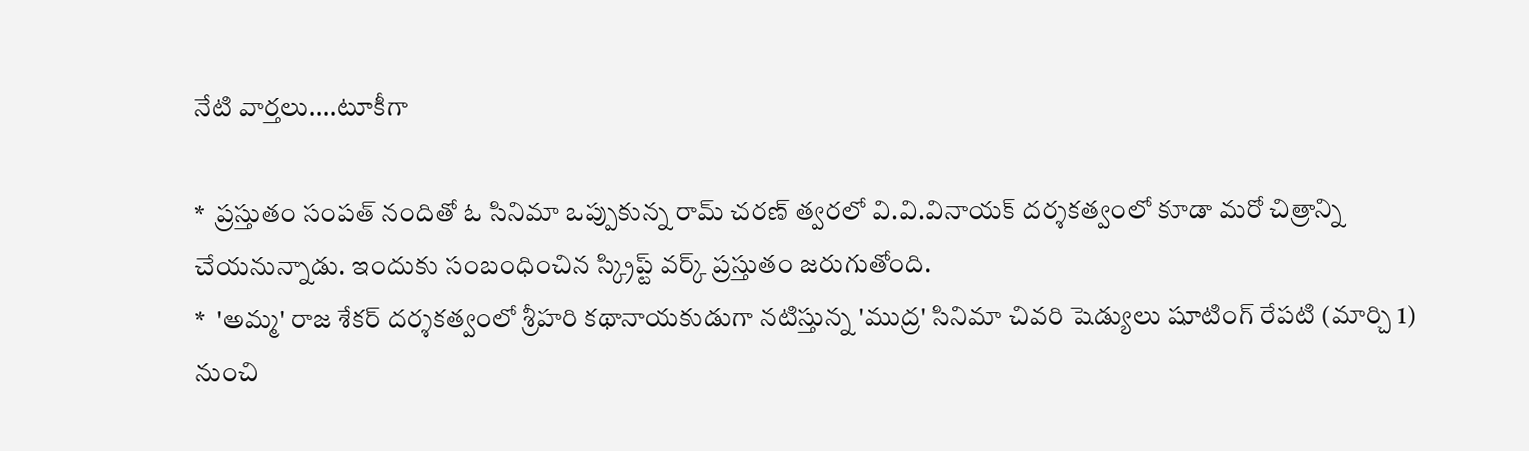నేటి వార్తలు....టూకీగా

*  ప్రస్తుతం సంపత్ నందితో ఓ సినిమా ఒప్పుకున్న రామ్ చరణ్ త్వరలో వి.వి.వినాయక్ దర్శకత్వంలో కూడా మరో చిత్రాన్ని చేయనున్నాడు. ఇందుకు సంబంధించిన స్క్రిప్ట్ వర్క్ ప్రస్తుతం జరుగుతోంది.
*  'అమ్మ' రాజ శేకర్ దర్శకత్వంలో శ్రీహరి కథానాయకుడుగా నటిస్తున్న 'ముద్ర' సినిమా చివరి షెడ్యులు షూటింగ్ రేపటి (మార్చి 1) నుంచి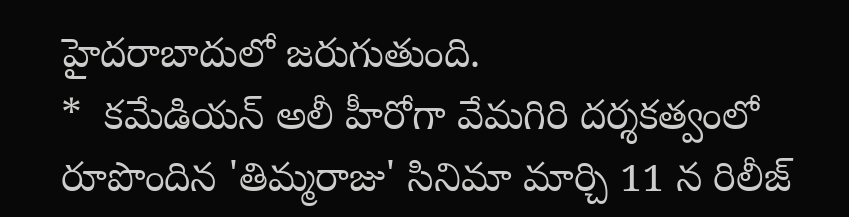హైదరాబాదులో జరుగుతుంది.
*  కమేడియన్ అలీ హీరోగా వేమగిరి దర్శకత్వంలో రూపొందిన 'తిమ్మరాజు' సినిమా మార్చి 11 న రిలీజ్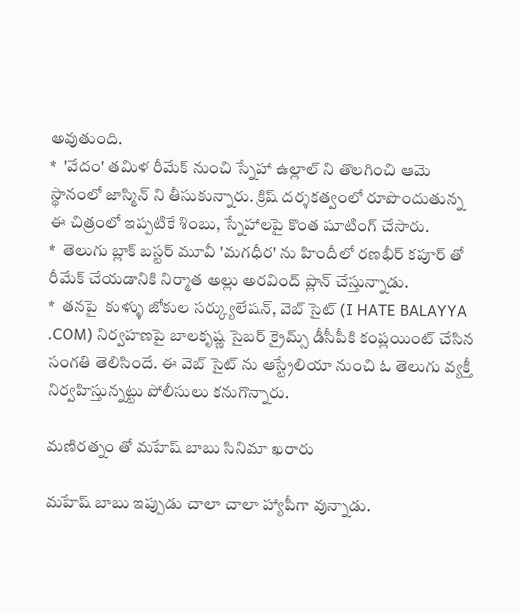అవుతుంది.
*  'వేదం' తమిళ రీమేక్ నుంచి స్నేహా ఉల్లాల్ ని తొలగించి ఆమె స్థానంలో జాస్మిన్ ని తీసుకున్నారు. క్రిష్ దర్శకత్వంలో రూపొందుతున్న ఈ చిత్రంలో ఇప్పటికే శింబు, స్నేహాలపై కొంత షూటింగ్ చేసారు.
*  తెలుగు బ్లాక్ బస్టర్ మూవీ 'మగధీర' ను హిందీలో రణభీర్ కపూర్ తో రీమేక్ చేయడానికి నిర్మాత అల్లు అరవింద్ ప్లాన్ చేస్తున్నాడు.
*  తనపై  కుళ్ళు జోకుల సర్క్యులేషన్, వెబ్ సైట్ (I HATE BALAYYA .COM) నిర్వహణపై బాలకృష్ణ సైబర్ క్రైమ్స్ డీసీపీకి కంప్లయింట్ చేసిన సంగతి తెలిసిందే. ఈ వెబ్ సైట్ ను ఆస్ట్రేలియా నుంచి ఓ తెలుగు వ్యక్తీ నిర్వహిస్తున్నట్టు పోలీసులు కనుగొన్నారు.

మణిరత్నం తో మహేష్ బాబు సినిమా ఖరారు

మహేష్ బాబు ఇప్పుడు చాలా చాలా హ్యాపీగా వున్నాడు.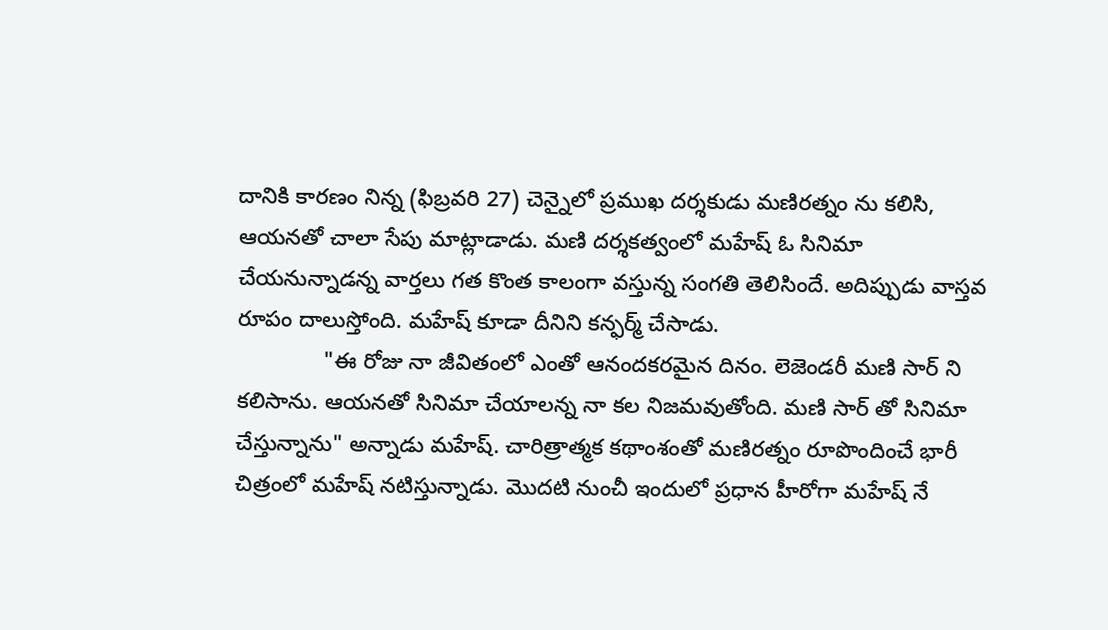దానికి కారణం నిన్న (ఫిబ్రవరి 27) చెన్నైలో ప్రముఖ దర్శకుడు మణిరత్నం ను కలిసి, ఆయనతో చాలా సేపు మాట్లాడాడు. మణి దర్శకత్వంలో మహేష్ ఓ సినిమా చేయనున్నాడన్న వార్తలు గత కొంత కాలంగా వస్తున్న సంగతి తెలిసిందే. అదిప్పుడు వాస్తవ రూపం దాలుస్తోంది. మహేష్ కూడా దీనిని కన్ఫర్మ్ చేసాడు.
              "ఈ రోజు నా జీవితంలో ఎంతో ఆనందకరమైన దినం. లెజెండరీ మణి సార్ ని కలిసాను. ఆయనతో సినిమా చేయాలన్న నా కల నిజమవుతోంది. మణి సార్ తో సినిమా చేస్తున్నాను" అన్నాడు మహేష్. చారిత్రాత్మక కథాంశంతో మణిరత్నం రూపొందించే భారీ చిత్రంలో మహేష్ నటిస్తున్నాడు. మొదటి నుంచీ ఇందులో ప్రధాన హీరోగా మహేష్ నే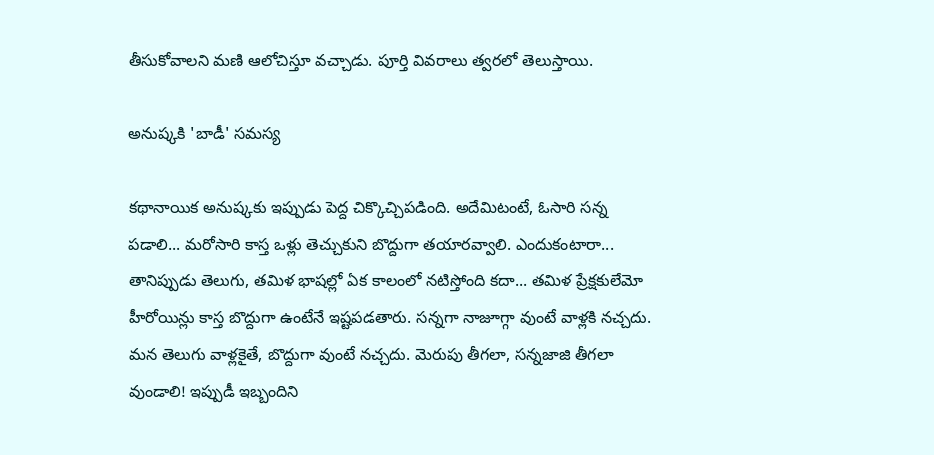తీసుకోవాలని మణి ఆలోచిస్తూ వచ్చాడు. పూర్తి వివరాలు త్వరలో తెలుస్తాయి.

అనుష్కకి 'బాడీ' సమస్య

కథానాయిక అనుష్కకు ఇప్పుడు పెద్ద చిక్కొచ్చిపడింది. అదేమిటంటే, ఓసారి సన్న పడాలి... మరోసారి కాస్త ఒళ్లు తెచ్చుకుని బొద్దుగా తయారవ్వాలి. ఎందుకంటారా... తానిప్పుడు తెలుగు, తమిళ భాషల్లో ఏక కాలంలో నటిస్తోంది కదా... తమిళ ప్రేక్షకులేమో హీరోయిన్లు కాస్త బొద్దుగా ఉంటేనే ఇష్టపడతారు. సన్నగా నాజూగ్గా వుంటే వాళ్లకి నచ్చదు. మన తెలుగు వాళ్లకైతే, బొద్దుగా వుంటే నచ్చదు. మెరుపు తీగలా, సన్నజాజి తీగలా వుండాలి! ఇప్పుడీ ఇబ్బందిని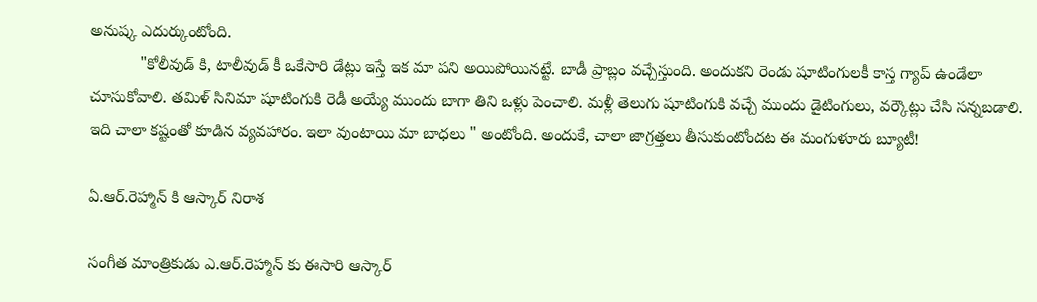అనుష్క ఎదుర్కుంటోంది.
           "కోలీవుడ్ కి, టాలీవుడ్ కీ ఒకేసారి డేట్లు ఇస్తే ఇక మా పని అయిపోయినట్టే. బాడీ ప్రాబ్లం వచ్చేస్తుంది. అందుకని రెండు షూటింగులకీ కాస్త గ్యాప్ ఉండేలా చూసుకోవాలి. తమిళ్ సినిమా షూటింగుకి రెడీ అయ్యే ముందు బాగా తిని ఒళ్లు పెంచాలి. మళ్లీ తెలుగు షూటింగుకి వచ్చే ముందు డైటింగులు, వర్కౌట్లు చేసి సన్నబడాలి. ఇది చాలా కష్టంతో కూడిన వ్యవహారం. ఇలా వుంటాయి మా బాధలు " అంటోంది. అందుకే, చాలా జాగ్రత్తలు తీసుకుంటోందట ఈ మంగుళూరు బ్యూటీ!

ఏ.ఆర్.రెహ్మాన్ కి ఆస్కార్ నిరాశ

సంగీత మాంత్రికుడు ఎ.ఆర్.రెహ్మాన్ కు ఈసారి ఆస్కార్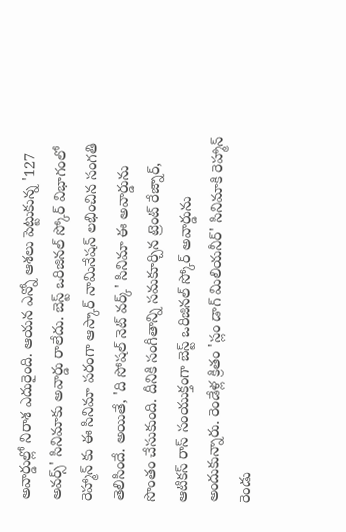అవార్డుల్లో నిరాశ ఎదురైంది. ఆయన ఎన్నో ఆశలు పెట్టుకున్న '127 అవర్స్' సినిమాకు అవార్డు రాలేదు. బెస్ట్ ఒరిజినల్ స్కోర్ విభాగంలో రెహ్మాన్ కు ఈ సినిమా పరంగా ఆస్కార్ నామినేషన్ లభించిన సంగతి తెలిసిందే. అయితే, 'ది సోషల్ నెట్ వర్క్' సినిమా ఈ అవార్డును సొంతం చేసుకుంది. దీనికి సంగీతాన్ని సమకూర్చిన ట్రెంట్ రేజ్నార్, ఆటికస్ రాస్ సంయుక్తంగా బెస్ట్ ఒరిజినల్ స్కోర్ అవార్డును అందుకున్నారు. రెండేళ్ల క్రితం 'స్లం డాగ్ మిలియనీర్' సినిమాకి రెహ్మాన్ రెండు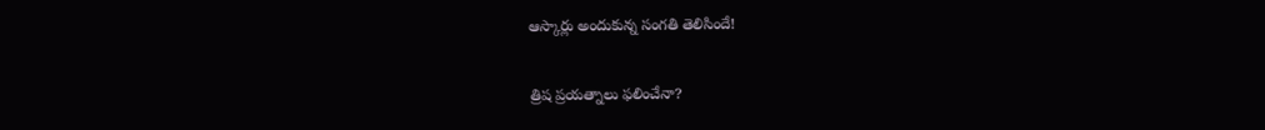ఆస్కార్లు అందుకున్న సంగతి తెలిసిందే!

త్రిష ప్రయత్నాలు ఫలించేనా?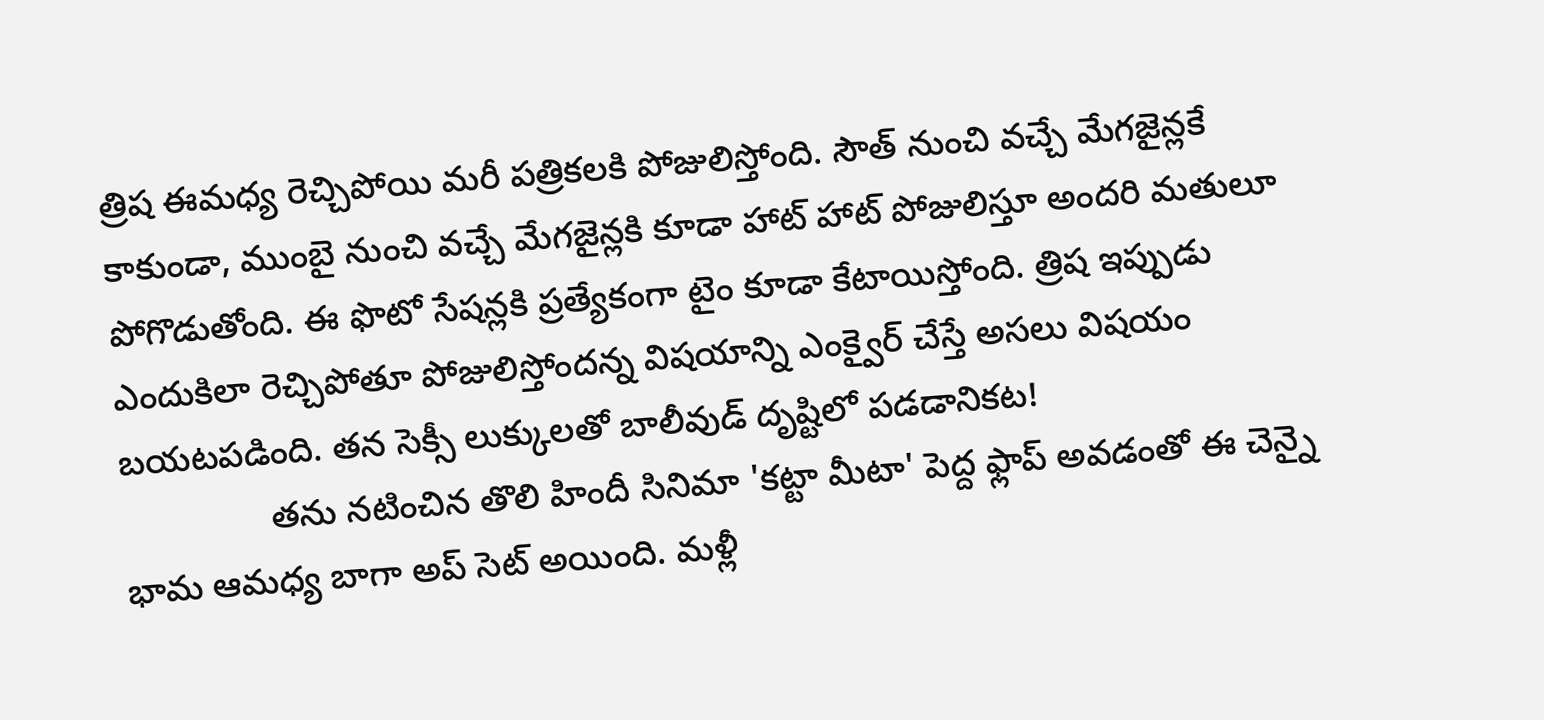త్రిష ఈమధ్య రెచ్చిపోయి మరీ పత్రికలకి పోజులిస్తోంది. సౌత్ నుంచి వచ్చే మేగజైన్లకే కాకుండా, ముంబై నుంచి వచ్చే మేగజైన్లకి కూడా హాట్ హాట్ పోజులిస్తూ అందరి మతులూ పోగొడుతోంది. ఈ ఫొటో సేషన్లకి ప్రత్యేకంగా టైం కూడా కేటాయిస్తోంది. త్రిష ఇప్పుడు ఎందుకిలా రెచ్చిపోతూ పోజులిస్తోందన్న విషయాన్ని ఎంక్వైర్ చేస్తే అసలు విషయం బయటపడింది. తన సెక్సీ లుక్కులతో బాలీవుడ్ దృష్టిలో పడడానికట!
               తను నటించిన తొలి హిందీ సినిమా 'కట్టా మీటా' పెద్ద ఫ్లాప్ అవడంతో ఈ చెన్నై భామ ఆమధ్య బాగా అప్ సెట్ అయింది. మళ్లీ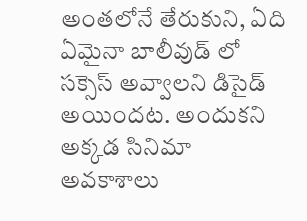అంతలోనే తేరుకుని, ఏది ఏమైనా బాలీవుడ్ లో సక్సెస్ అవ్వాలని డిసైడ్ అయిందట. అందుకని అక్కడ సినిమా అవకాశాలు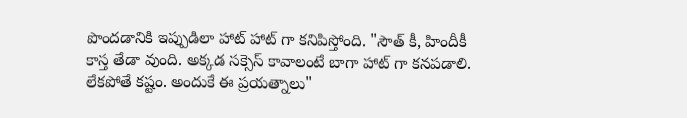పొందడానికి ఇప్పుడిలా హాట్ హాట్ గా కనిపిస్తోంది. "సౌత్ కీ, హిందీకీ కాస్త తేడా వుంది. అక్కడ సక్సెస్ కావాలంటే బాగా హాట్ గా కనపడాలి. లేకపోతే కష్టం. అందుకే ఈ ప్రయత్నాలు"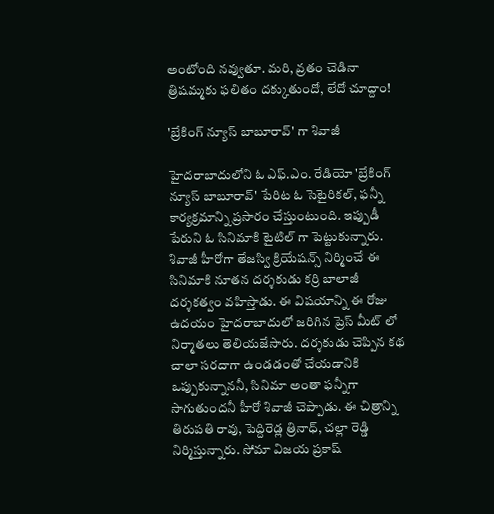అంటోంది నవ్వుతూ. మరి, వ్రతం చెడినా త్రిషమ్మకు ఫలితం దక్కుతుందో, లేదో చూద్దాం!

'బ్రేకింగ్ న్యూస్ బాబూరావ్' గా శివాజీ

హైదరాబాదులోని ఓ ఎఫ్.ఎం. రేడియో 'బ్రేకింగ్ న్యూస్ బాబూరావ్' పేరిట ఓ సెటైరికల్, ఫన్నీ కార్యక్రమాన్ని ప్రసారం చేస్తుంటుంది. ఇప్పుడీ పేరుని ఓ సినిమాకి టైటిల్ గా పెట్టుకున్నారు. శివాజీ హీరోగా తేజస్వి క్రియేషన్స్ నిర్మించే ఈ సినిమాకి నూతన దర్శకుడు కర్రి బాలాజీ దర్శకత్వం వహిస్తాడు. ఈ విషయాన్ని ఈ రోజు ఉదయం హైదరాబాదులో జరిగిన ప్రెస్ మీట్ లో నిర్మాతలు తెలియజేసారు. దర్శకుడు చెప్పిన కథ చాలా సరదాగా ఉండడంతో చేయడానికి ఒప్పుకున్నాననీ, సినిమా అంతా ఫన్నీగా సాగుతుందనీ హీరో శివాజీ చెప్పాడు. ఈ చిత్రాన్ని తిరుపతి రావు, పెద్దిరెడ్ల త్రినాధ్, చల్లా రెడ్డి నిర్మిస్తున్నారు. సోమా విజయ ప్రకాష్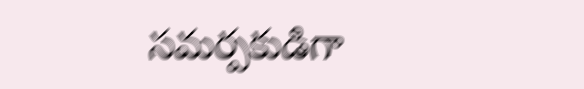సమర్పకుడిగా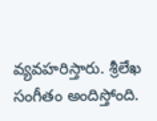వ్యవహరిస్తారు. శ్రీలేఖ సంగీతం అందిస్తోంది.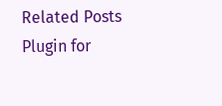Related Posts Plugin for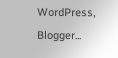WordPress, Blogger...